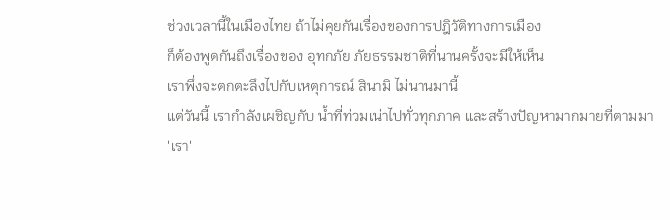ช่วงเวลานี้ในเมืองไทย ถ้าไม่คุยกันเรื่องของการปฎิวัติทางการเมือง
ก็ต้องพูดกันถึงเรื่องของ อุทกภัย ภัยธรรมชาติที่นานครั้งจะมีให้เห็น
เราพึ่งจะตกตะลึงไปกับเหตุการณ์ สินามิ ไม่นานมานี้
แต่วันนี้ เรากำลังเผชิญกับ น้ำที่ท่วมเน่าไปทั่วทุกภาค และสร้างปัญหามากมายที่ตามมา
'เรา'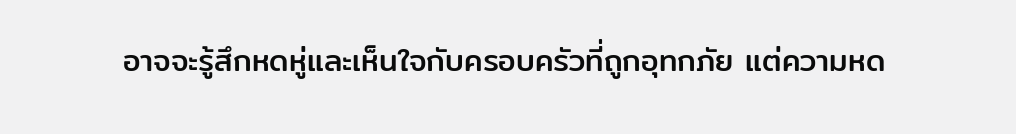อาจจะรู้สึกหดหู่และเห็นใจกับครอบครัวที่ถูกอุทกภัย แต่ความหด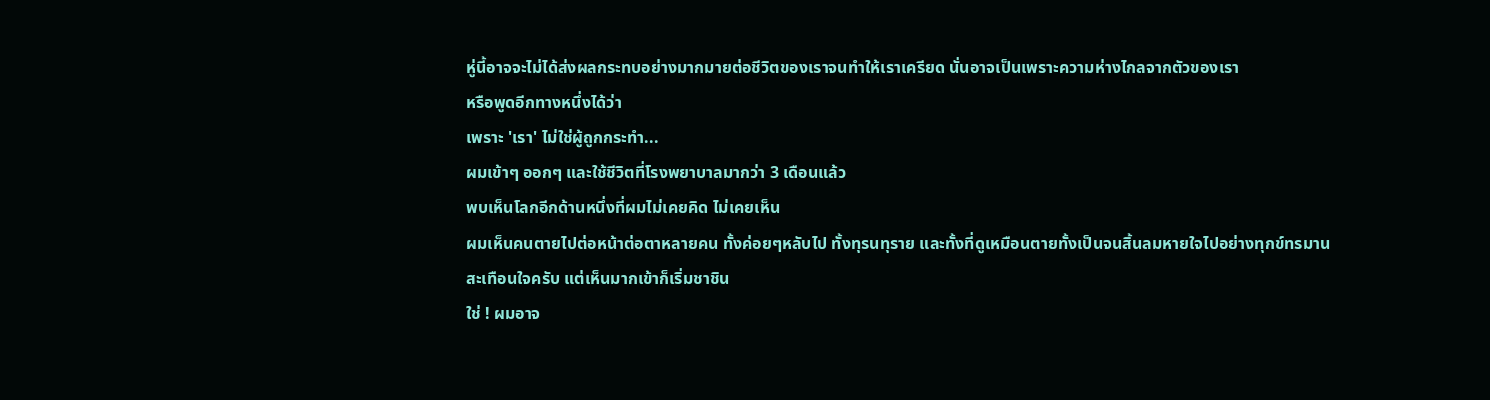หู่นี้อาจจะไม่ได้ส่งผลกระทบอย่างมากมายต่อชีวิตของเราจนทำให้เราเครียด นั่นอาจเป็นเพราะความห่างไกลจากตัวของเรา
หรือพูดอีกทางหนึ่งได้ว่า
เพราะ 'เรา' ไม่ใช่ผู้ถูกกระทำ...
ผมเข้าๆ ออกๆ และใช้ชีวิตที่โรงพยาบาลมากว่า 3 เดือนแล้ว
พบเห็นโลกอีกด้านหนึ่งที่ผมไม่เคยคิด ไม่เคยเห็น
ผมเห็นคนตายไปต่อหน้าต่อตาหลายคน ทั้งค่อยๆหลับไป ทั้งทุรนทุราย และทั้งที่ดูเหมือนตายทั้งเป็นจนสิ้นลมหายใจไปอย่างทุกข์ทรมาน
สะเทือนใจครับ แต่เห็นมากเข้าก็เริ่มชาชิน
ใช่ ! ผมอาจ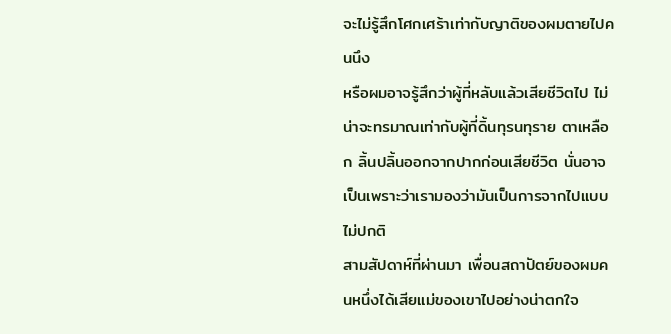จะไม่รู้สึกโศกเศร้าเท่ากับญาติของผมตายไปคนนึง
หรือผมอาจรู้สึกว่าผู้ที่หลับแล้วเสียชีวิตไป ไม่น่าจะทรมาณเท่ากับผู้ที่ดิ้นทุรนทุราย ตาเหลือก ลิ้นปลิ้นออกจากปากก่อนเสียชีวิต นั่นอาจเป็นเพราะว่าเรามองว่ามันเป็นการจากไปแบบไม่ปกติ
สามสัปดาห์ที่ผ่านมา เพื่อนสถาปัตย์ของผมคนหนึ่งได้เสียแม่ของเขาไปอย่างน่าตกใจ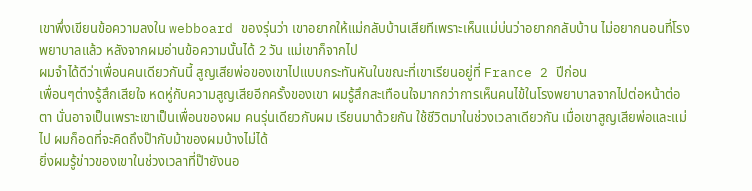เขาพึ่งเขียนข้อความลงใน webboard ของรุ่นว่า เขาอยากให้แม่กลับบ้านเสียทีเพราะเห็นแม่บ่นว่าอยากกลับบ้าน ไม่อยากนอนที่โรงพยาบาลแล้ว หลังจากผมอ่านข้อความนั้นได้ 2 วัน แม่เขาก็จากไป
ผมจำได้ดีว่าเพื่อนคนเดียวกันนี้ สูญเสียพ่อของเขาไปแบบกระทันหันในขณะที่เขาเรียนอยู่ที่ France 2 ปีก่อน
เพื่อนๆต่างรู้สึกเสียใจ หดหู่กับความสูญเสียอีกครั้งของเขา ผมรู้สึกสะเทือนใจมากกว่าการเห็นคนไข้ในโรงพยาบาลจากไปต่อหน้าต่อตา นั่นอาจเป็นเพราะเขาเป็นเพื่อนของผม คนรุ่นเดียวกับผม เรียนมาด้วยกัน ใช้ชีวิตมาในช่วงเวลาเดียวกัน เมื่อเขาสูญเสียพ่อและแม่ไป ผมก็อดที่จะคิดถึงป๊ากับม้าของผมบ้างไม่ได้
ยิ่งผมรู้ข่าวของเขาในช่วงเวลาที่ป๊ายังนอ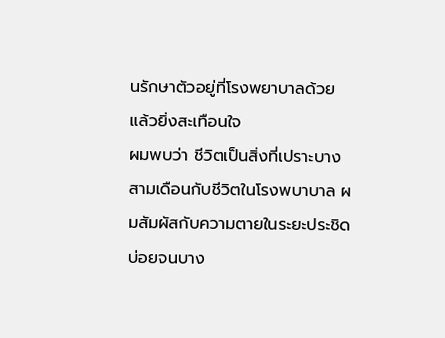นรักษาตัวอยู่ที่โรงพยาบาลด้วยแล้วยิ่งสะเทือนใจ
ผมพบว่า ชีวิตเป็นสิ่งที่เปราะบาง
สามเดือนกับชีวิตในโรงพบาบาล ผมสัมผัสกับความตายในระยะประชิด บ่อยจนบาง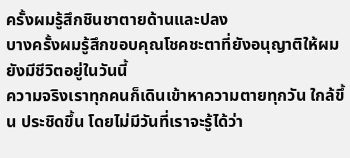ครั้งผมรู้สึกชินชาตายด้านและปลง
บางครั้งผมรู้สึกขอบคุณโชคชะตาที่ยังอนุญาติให้ผมยังมีชีวิตอยู่ในวันนี้
ความจริงเราทุกคนก็เดินเข้าหาความตายทุกวัน ใกล้ขึ้น ประชิดขึ้น โดยไม่มีวันที่เราจะรู้ได้ว่า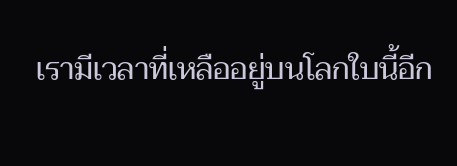เรามีเวลาที่เหลืออยู่บนโลกใบนี้อีก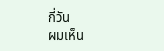กี่วัน
ผมเห็น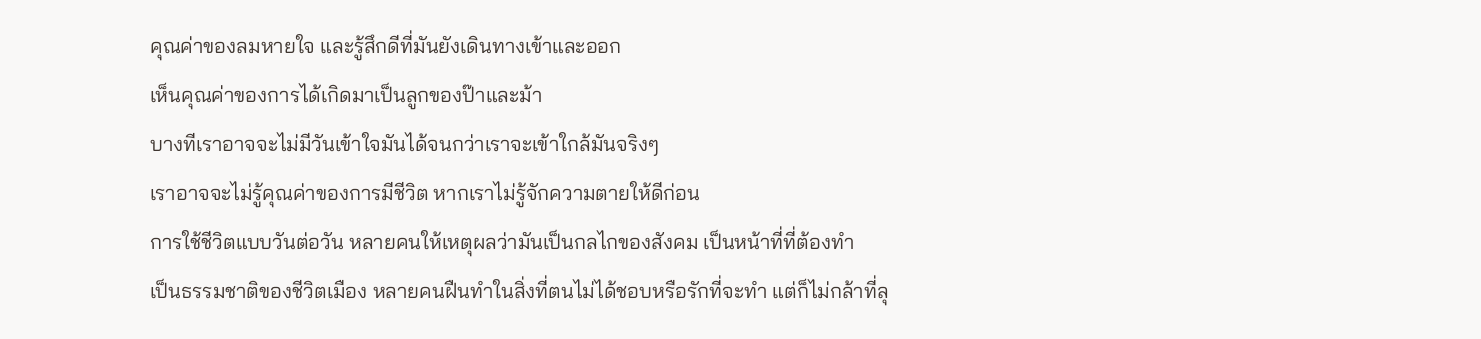คุณค่าของลมหายใจ และรู้สึกดีที่มันยังเดินทางเข้าและออก
เห็นคุณค่าของการได้เกิดมาเป็นลูกของป๊าและม้า
บางทีเราอาจจะไม่มีวันเข้าใจมันได้จนกว่าเราจะเข้าใกล้มันจริงๆ
เราอาจจะไม่รู้คุณค่าของการมีชีวิต หากเราไม่รู้จักความตายให้ดีก่อน
การใช้ชีวิตแบบวันต่อวัน หลายคนให้เหตุผลว่ามันเป็นกลไกของสังคม เป็นหน้าที่ที่ต้องทำ
เป็นธรรมชาติของชีวิตเมือง หลายคนฝืนทำในสิ่งที่ตนไม่ได้ชอบหรือรักที่จะทำ แต่ก็ไม่กล้าที่ลุ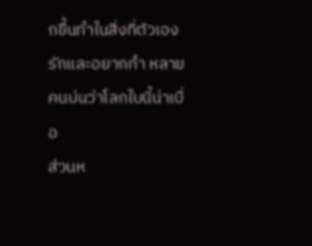กขึ้นทำในสิ่งที่ตัวเองรักและอยากทำ หลายคนบ่นว่าโลกใบนี้น่าเบื่อ
ส่วนห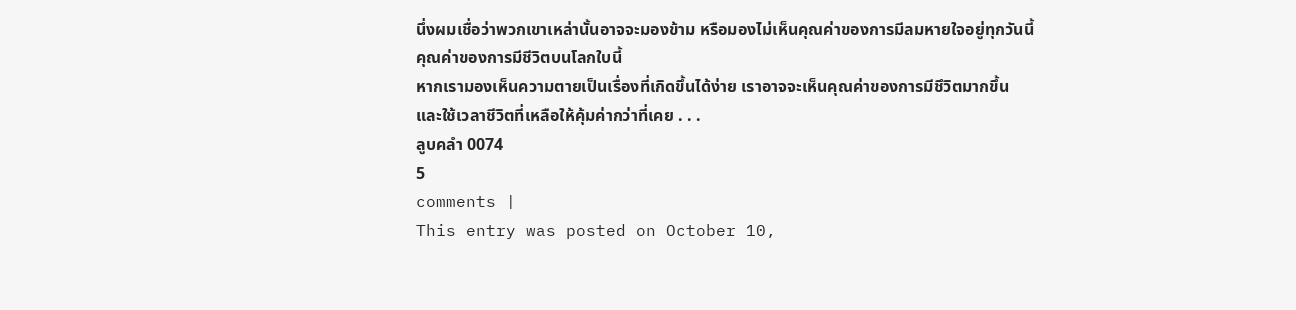นึ่งผมเชื่อว่าพวกเขาเหล่านั้นอาจจะมองข้าม หรือมองไม่เห็นคุณค่าของการมีลมหายใจอยู่ทุกวันนี้
คุณค่าของการมีชีวิตบนโลกใบนี้
หากเรามองเห็นความตายเป็นเรื่องที่เกิดขึ้นได้ง่าย เราอาจจะเห็นคุณค่าของการมีชึวิตมากขึ้น
และใช้เวลาชีวิตที่เหลือให้คุ้มค่ากว่าที่เคย . . .
ลูบคลำ 0074
5
comments |
This entry was posted on October 10,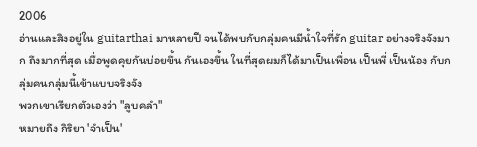2006
อ่านและสิงอยู่ใน guitarthai มาหลายปี จนได้พบกับกลุ่มคนมีน้ำใจที่รัก guitar อย่างจริงจังมาก ถึงมากที่สุด เมื่อพูดคุยกันบ่อยขึ้น กันเองขึ้น ในที่สุดผมก็ได้มาเป็นเพื่อน เป็นพี่ เป็นน้อง กับกลุ่มคนกลุ่มนี้เข้าแบบจริงจัง
พวกเขาเรียกตัวเองว่า "ลูบคลำ"
หมายถึง กิริยา 'จำเป็น'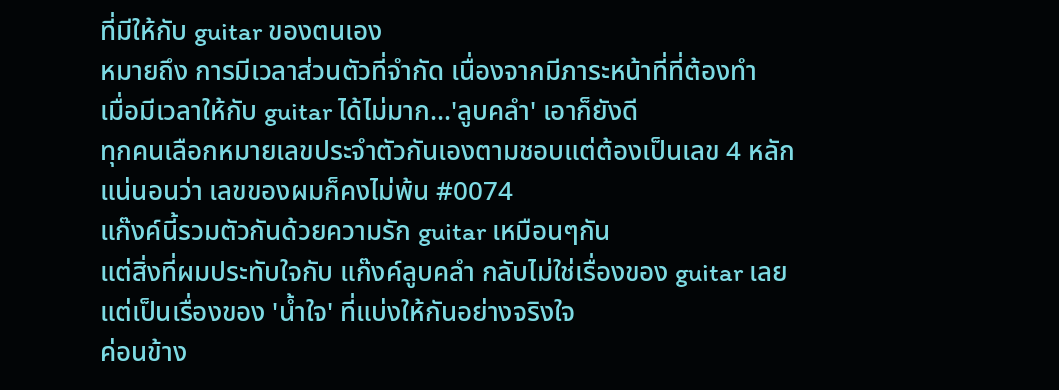ที่มีให้กับ guitar ของตนเอง
หมายถึง การมีเวลาส่วนตัวที่จำกัด เนื่องจากมีภาระหน้าที่ที่ต้องทำ
เมื่อมีเวลาให้กับ guitar ได้ไม่มาก...'ลูบคลำ' เอาก็ยังดี
ทุกคนเลือกหมายเลขประจำตัวกันเองตามชอบแต่ต้องเป็นเลข 4 หลัก
แน่นอนว่า เลขของผมก็คงไม่พ้น #0074
แก๊งค์นี้รวมตัวกันด้วยความรัก guitar เหมือนๆกัน
แต่สิ่งที่ผมประทับใจกับ แก๊งค์ลูบคลำ กลับไม่ใช่เรื่องของ guitar เลย
แต่เป็นเรื่องของ 'น้ำใจ' ที่แบ่งให้กันอย่างจริงใจ
ค่อนข้าง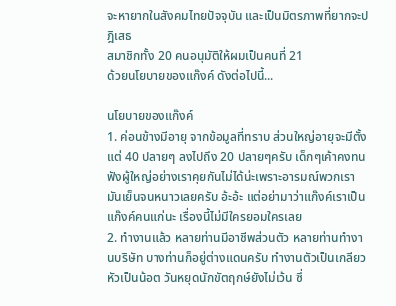จะหายากในสังคมไทยปัจจุบัน และเป็นมิตรภาพที่ยากจะปฎิเสธ
สมาชิกทั้ง 20 คนอนุมัติให้ผมเป็นคนที่ 21
ด้วยนโยบายของแก๊งค์ ดังต่อไปนี้...

นโยบายของแก๊งค์
1. ค่อนข้างมีอายุ จากข้อมูลที่ทราบ ส่วนใหญ่อายุจะมีตั้งแต่ 40 ปลายๆ ลงไปถึง 20 ปลายๆครับ เด็กๆเค้าคงทนฟังผู้ใหญ่อย่างเราคุยกันไม่ได้น่ะเพราะอารมณ์พวกเรามันเย็นจนหนาวเลยครับ อ้ะอ้ะ แต่อย่ามาว่าแก๊งค์เราเป็นแก๊งค์คนแก่นะ เรื่องนี้ไม่มีใครยอมใครเลย
2. ทำงานแล้ว หลายท่านมีอาชีพส่วนตัว หลายท่านทำงานบริษัท บางท่านก็อยู่ต่างแดนครับ ทำงานตัวเป็นเกลียว หัวเป็นน้อต วันหยุดนักขัตฤกษ์ยังไม่เว้น ซึ่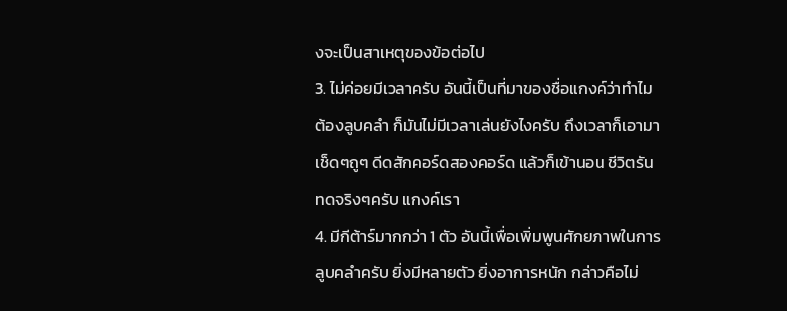งจะเป็นสาเหตุของข้อต่อไป
3. ไม่ค่อยมีเวลาครับ อันนี้เป็นที่มาของชื่อแกงค์ว่าทำไมต้องลูบคลำ ก็มันไม่มีเวลาเล่นยังไงครับ ถึงเวลาก็เอามาเช็ดๆถูๆ ดีดสักคอร์ดสองคอร์ด แล้วก็เข้านอน ชีวิตรันทดจริงๆครับ แกงค์เรา
4. มีกีต้าร์มากกว่า 1 ตัว อันนี้เพื่อเพิ่มพูนศักยภาพในการลูบคลำครับ ยิ่งมีหลายตัว ยิ่งอาการหนัก กล่าวคือไม่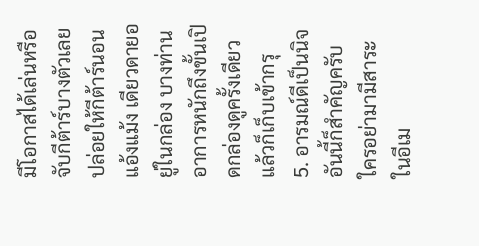มีโอกาสได้เล่นหรือจับกีต้าร์บางตัวเลย ปล่อยให้กีต้าร์นอนแอ้งแม้ง เดียวดายอยู่ในกล่อง บางท่านอาการหนักถึงขั้นเปิดกล่องดูครั้งเดียวแล้วก็เก็บเข้ากรุ
5. อารมณ์ดีเป็นนิจ อันนี้ก็สำคัญครับ ใครอย่ามามีสาระในอีเม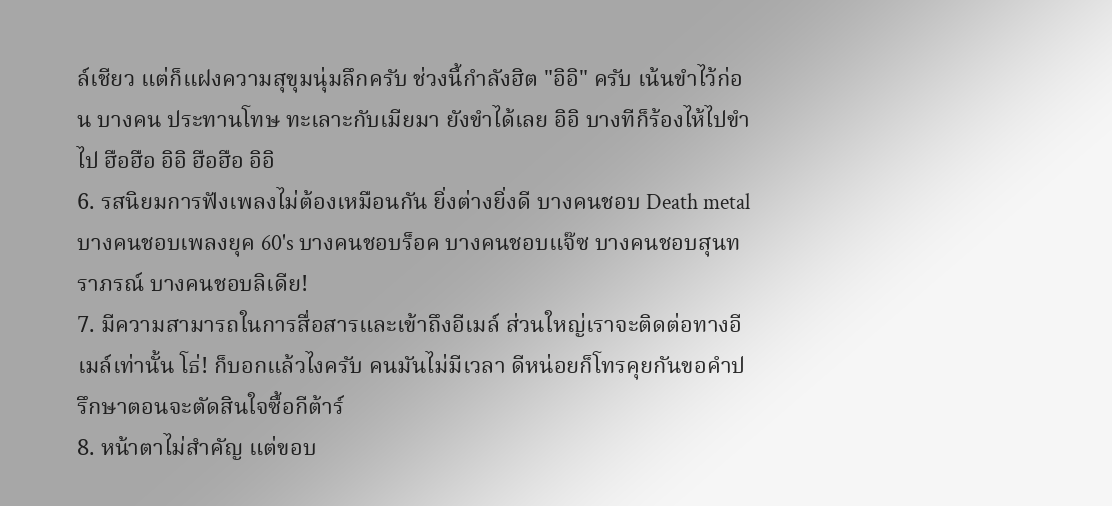ล์เชียว แต่ก็แฝงความสุขุมนุ่มลึกครับ ช่วงนี้กำลังฮิต "อิอิ" ครับ เน้นขำไว้ก่อน บางคน ประทานโทษ ทะเลาะกับเมียมา ยังขำได้เลย อิอิ บางทีก็ร้องไห้ไปขำไป ฮือฮือ อิอิ ฮือฮือ อิอิ
6. รสนิยมการฟังเพลงไม่ต้องเหมือนกัน ยิ่งต่างยิ่งดี บางคนชอบ Death metal บางคนชอบเพลงยุค 60's บางคนชอบร็อค บางคนชอบแจ๊ซ บางคนชอบสุนทราภรณ์ บางคนชอบลิเดีย!
7. มีความสามารถในการสื่อสารและเข้าถึงอีเมล์ ส่วนใหญ่เราจะติดต่อทางอีเมล์เท่านั้น โธ่! ก็บอกแล้วไงครับ คนมันไม่มีเวลา ดีหน่อยก็โทรคุยกันขอคำปรึกษาตอนจะตัดสินใจซื้อกีต้าร์
8. หน้าตาไม่สำคัญ แต่ขอบ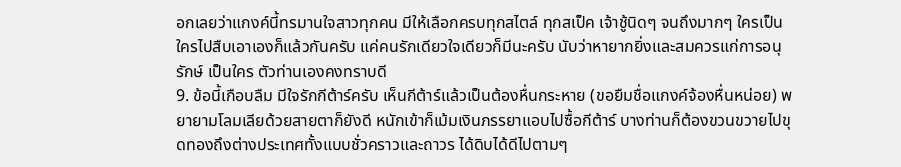อกเลยว่าแกงค์นี้ทรมานใจสาวทุกคน มีให้เลือกครบทุกสไตล์ ทุกสเป็ค เจ้าชู้นิดๆ จนถึงมากๆ ใครเป็นใครไปสืบเอาเองก็แล้วกันครับ แค่คนรักเดียวใจเดียวก็มีนะครับ นับว่าหายากยิ่งและสมควรแก่การอนุรักษ์ เป็นใคร ตัวท่านเองคงทราบดี
9. ข้อนี้เกือบลืม มีใจรักกีต้าร์ครับ เห็นกีต้าร์แล้วเป็นต้องหื่นกระหาย (ขอยืมชื่อแกงค์จ้องหื่นหน่อย) พยายามโลมเลียด้วยสายตาก็ยังดี หนักเข้าก็เม้มเงินภรรยาแอบไปซื้อกีต้าร์ บางท่านก็ต้องขวนขวายไปขุดทองถึงต่างประเทศทั้งแบบชั่วคราวและถาวร ได้ดิบได้ดีไปตามๆ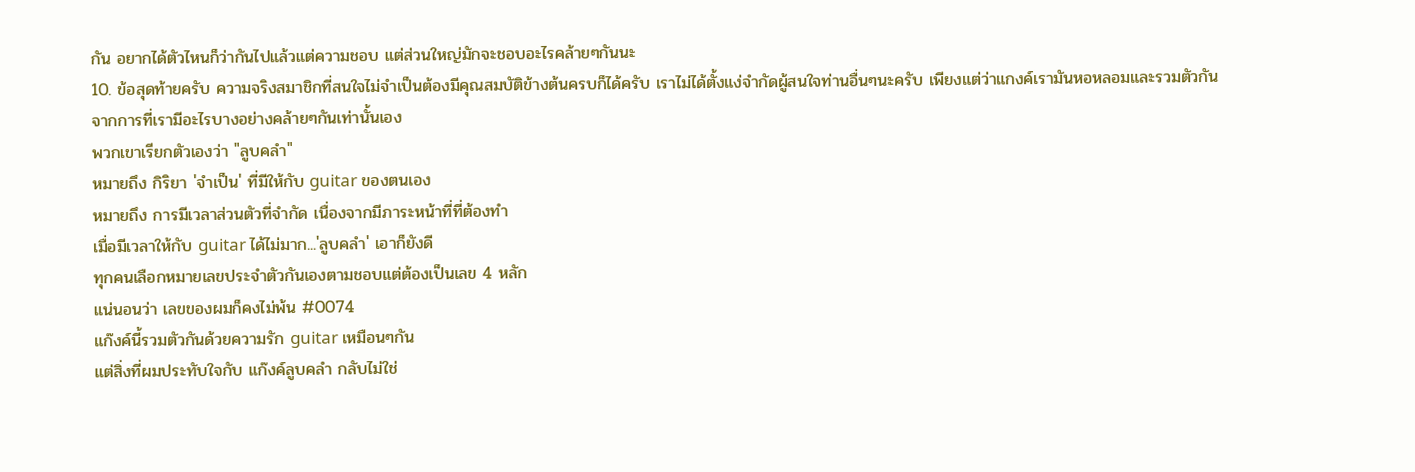กัน อยากได้ตัวไหนก็ว่ากันไปแล้วแต่ความชอบ แต่ส่วนใหญ่มักจะชอบอะไรคล้ายๆกันนะ
10. ข้อสุดท้ายครับ ความจริงสมาชิกที่สนใจไม่จำเป็นต้องมีคุณสมบัติข้างต้นครบก็ได้ครับ เราไม่ได้ตั้งแง่จำกัดผู้สนใจท่านอื่นๆนะครับ เพียงแต่ว่าแกงค์เรามันหอหลอมและรวมตัวกัน
จากการที่เรามีอะไรบางอย่างคล้ายๆกันเท่านั้นเอง
พวกเขาเรียกตัวเองว่า "ลูบคลำ"
หมายถึง กิริยา 'จำเป็น' ที่มีให้กับ guitar ของตนเอง
หมายถึง การมีเวลาส่วนตัวที่จำกัด เนื่องจากมีภาระหน้าที่ที่ต้องทำ
เมื่อมีเวลาให้กับ guitar ได้ไม่มาก...'ลูบคลำ' เอาก็ยังดี
ทุกคนเลือกหมายเลขประจำตัวกันเองตามชอบแต่ต้องเป็นเลข 4 หลัก
แน่นอนว่า เลขของผมก็คงไม่พ้น #0074
แก๊งค์นี้รวมตัวกันด้วยความรัก guitar เหมือนๆกัน
แต่สิ่งที่ผมประทับใจกับ แก๊งค์ลูบคลำ กลับไม่ใช่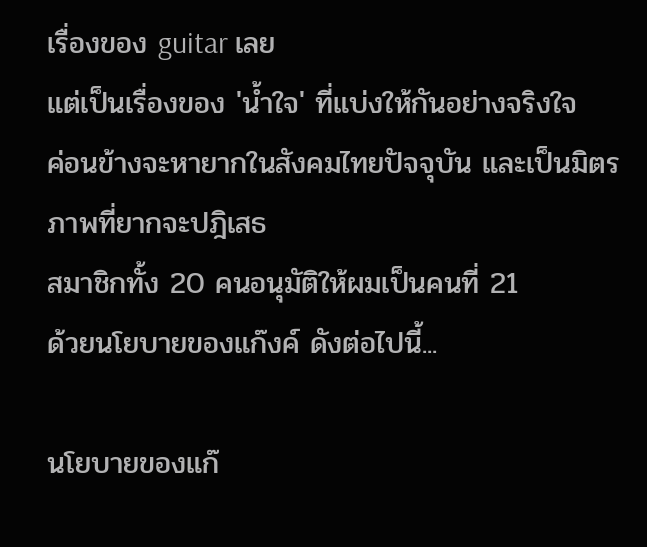เรื่องของ guitar เลย
แต่เป็นเรื่องของ 'น้ำใจ' ที่แบ่งให้กันอย่างจริงใจ
ค่อนข้างจะหายากในสังคมไทยปัจจุบัน และเป็นมิตรภาพที่ยากจะปฎิเสธ
สมาชิกทั้ง 20 คนอนุมัติให้ผมเป็นคนที่ 21
ด้วยนโยบายของแก๊งค์ ดังต่อไปนี้...

นโยบายของแก๊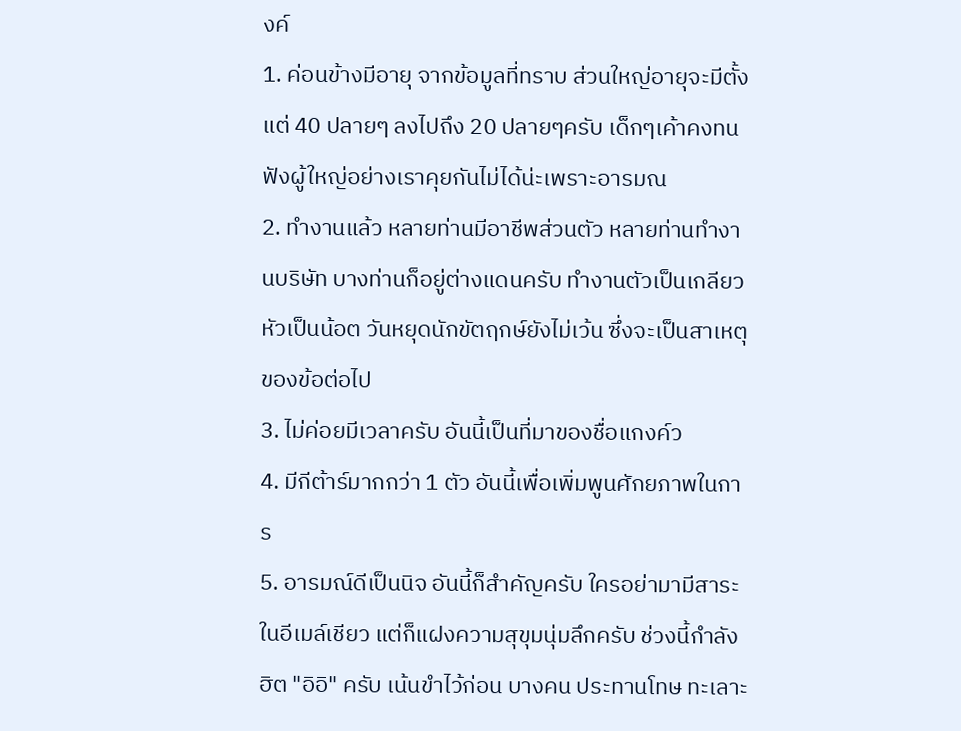งค์
1. ค่อนข้างมีอายุ จากข้อมูลที่ทราบ ส่วนใหญ่อายุจะมีตั้งแต่ 40 ปลายๆ ลงไปถึง 20 ปลายๆครับ เด็กๆเค้าคงทนฟังผู้ใหญ่อย่างเราคุยกันไม่ได้น่ะเพราะอารมณ
2. ทำงานแล้ว หลายท่านมีอาชีพส่วนตัว หลายท่านทำงานบริษัท บางท่านก็อยู่ต่างแดนครับ ทำงานตัวเป็นเกลียว หัวเป็นน้อต วันหยุดนักขัตฤกษ์ยังไม่เว้น ซึ่งจะเป็นสาเหตุของข้อต่อไป
3. ไม่ค่อยมีเวลาครับ อันนี้เป็นที่มาของชื่อแกงค์ว
4. มีกีต้าร์มากกว่า 1 ตัว อันนี้เพื่อเพิ่มพูนศักยภาพในการ
5. อารมณ์ดีเป็นนิจ อันนี้ก็สำคัญครับ ใครอย่ามามีสาระในอีเมล์เชียว แต่ก็แฝงความสุขุมนุ่มลึกครับ ช่วงนี้กำลังฮิต "อิอิ" ครับ เน้นขำไว้ก่อน บางคน ประทานโทษ ทะเลาะ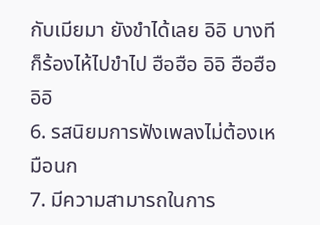กับเมียมา ยังขำได้เลย อิอิ บางทีก็ร้องไห้ไปขำไป ฮือฮือ อิอิ ฮือฮือ อิอิ
6. รสนิยมการฟังเพลงไม่ต้องเหมือนก
7. มีความสามารถในการ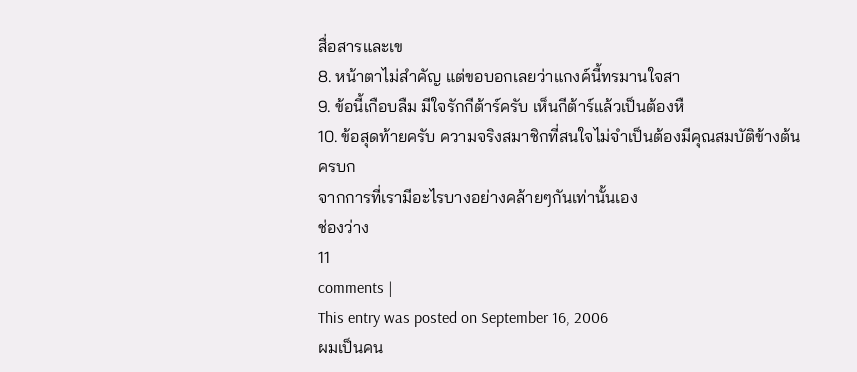สื่อสารและเข
8. หน้าตาไม่สำคัญ แต่ขอบอกเลยว่าแกงค์นี้ทรมานใจสา
9. ข้อนี้เกือบลืม มีใจรักกีต้าร์ครับ เห็นกีต้าร์แล้วเป็นต้องหื
10. ข้อสุดท้ายครับ ความจริงสมาชิกที่สนใจไม่จำเป็นต้องมีคุณสมบัติข้างต้นครบก
จากการที่เรามีอะไรบางอย่างคล้ายๆกันเท่านั้นเอง
ช่องว่าง
11
comments |
This entry was posted on September 16, 2006
ผมเป็นคน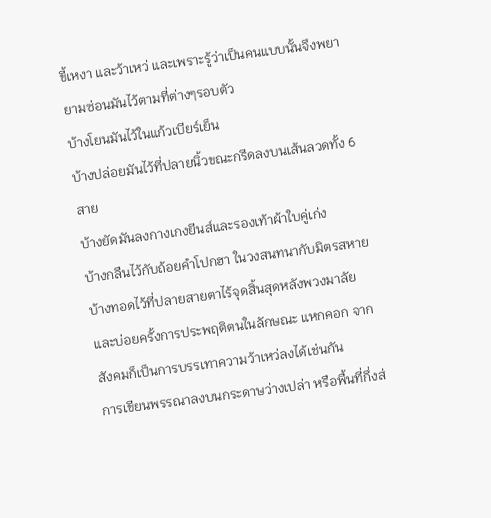ขี้เหงา และว้าเหว่ และเพราะรู้ว่าเป็นคนแบบนั้นจึงพยายามซ่อนมันไว้ตามที่ต่างๆรอบตัว
บ้างโยนมันไว้ในแก้วเบียร์เย็น
บ้างปล่อยมันไว้ที่ปลายนิ้วขณะกรีดลงบนเส้นลวดทั้ง 6 สาย
บ้างยัดมันลงกางเกงยีนส์และรองเท้าผ้าใบคู่เก่ง
บ้างกลืนไว้กับถ้อยคำโปกฮา ในวงสนทนากับมิตรสหาย
บ้างทอดไว้ที่ปลายสายตาไร้จุดสิ้นสุดหลังพวงมาลัย
และบ่อยครั้งการประพฤติตนในลักษณะ แหกคอก จากสังคมก็เป็นการบรรเทาความว้าเหว่ลงได้เช่นกัน
การเขียนพรรณาลงบนกระดาษว่างเปล่า หรือพื้นที่กึ่งส่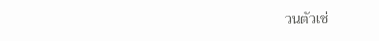วนตัวเช่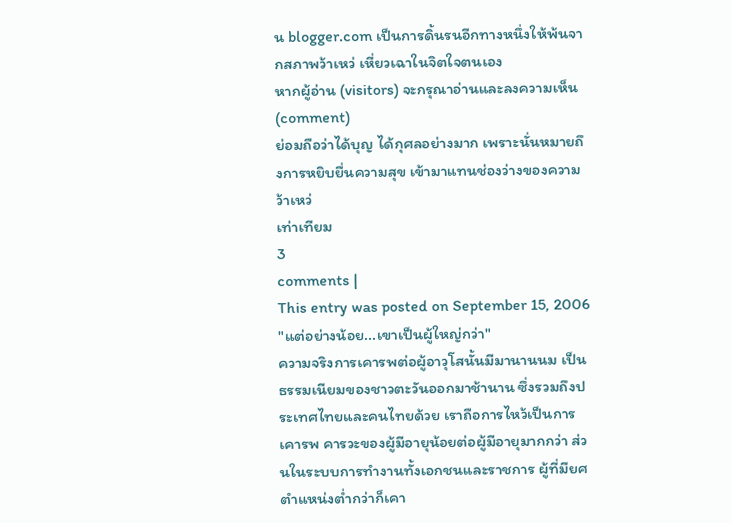น blogger.com เป็นการดิ้นรนอีกทางหนึ่งให้พ้นจากสภาพว้าเหว่ เหี่ยวเฉาในจิตใจตนเอง
หากผู้อ่าน (visitors) จะกรุณาอ่านและลงความเห็น (comment)
ย่อมถือว่าได้บุญ ได้กุศลอย่างมาก เพราะนั่นหมายถึงการหยิบยื่นความสุข เข้ามาแทนช่องว่างของความว้าเหว่
เท่าเทียม
3
comments |
This entry was posted on September 15, 2006
"แต่อย่างน้อย...เขาเป็นผู้ใหญ่กว่า"
ความจริงการเคารพต่อผู้อาวุโสนั้นมีมานานนม เป็นธรรมเนียมของชาวตะวันออกมาช้านาน ซึ่งรวมถึงประเทศไทยและคนไทยด้วย เราถือการไหว้เป็นการเคารพ คารวะของผู้มีอายุน้อยต่อผู้มีอายุมากกว่า ส่วนในระบบการทำงานทั้งเอกชนและราชการ ผู้ที่มียศตำแหน่งต่ำกว่าก็เคา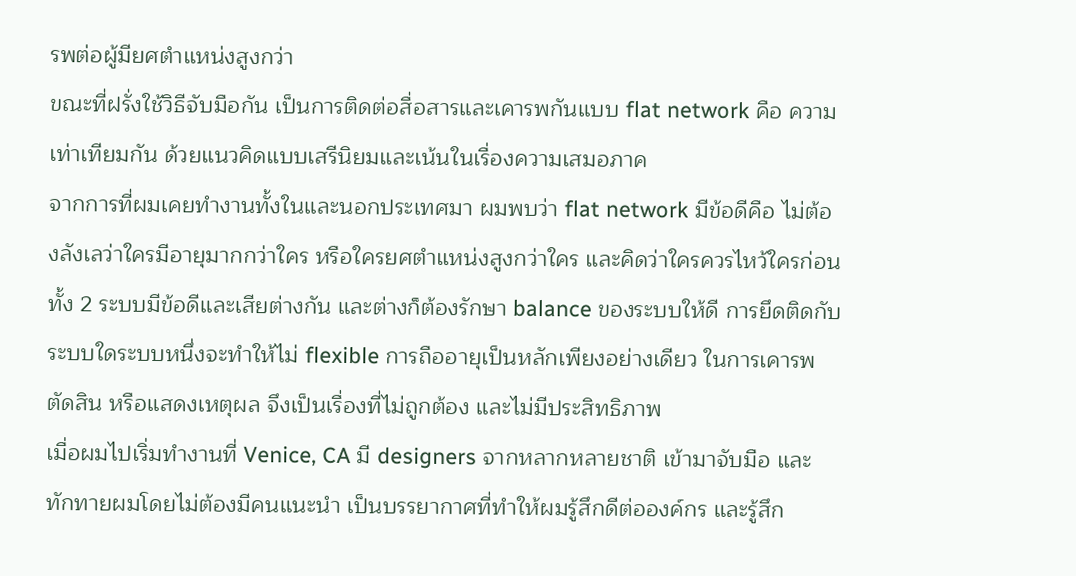รพต่อผู้มียศตำแหน่งสูงกว่า
ขณะที่ฝรั่งใช้วิธีจับมือกัน เป็นการติดต่อสื่อสารและเคารพกันแบบ flat network คือ ความเท่าเทียมกัน ด้วยแนวคิดแบบเสรีนิยมและเน้นในเรื่องความเสมอภาค
จากการที่ผมเคยทำงานทั้งในและนอกประเทศมา ผมพบว่า flat network มีข้อดีคือ ไม่ต้องลังเลว่าใครมีอายุมากกว่าใคร หรือใครยศตำแหน่งสูงกว่าใคร และคิดว่าใครควรไหว้ใครก่อน
ทั้ง 2 ระบบมีข้อดีและเสียต่างกัน และต่างก็ต้องรักษา balance ของระบบให้ดี การยึดติดกับระบบใดระบบหนึ่งจะทำให้ไม่ flexible การถืออายุเป็นหลักเพียงอย่างเดียว ในการเคารพ ตัดสิน หรือแสดงเหตุผล จึงเป็นเรื่องที่ไม่ถูกต้อง และไม่มีประสิทธิภาพ
เมื่อผมไปเริ่มทำงานที่ Venice, CA มี designers จากหลากหลายชาติ เข้ามาจับมือ และทักทายผมโดยไม่ต้องมีคนแนะนำ เป็นบรรยากาศที่ทำให้ผมรู้สึกดีต่อองค์กร และรู้สึก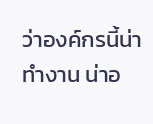ว่าองค์กรนี้น่าทำงาน น่าอ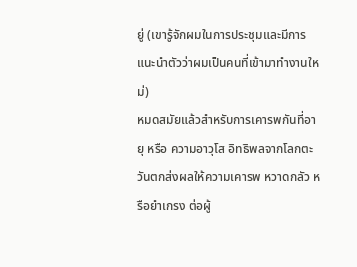ยู่ (เขารู้จักผมในการประชุมและมีการแนะนำตัวว่าผมเป็นคนที่เข้ามาทำงานใหม่)
หมดสมัยแล้วสำหรับการเคารพกันที่อายุ หรือ ความอาวุโส อิทธิพลจากโลกตะวันตกส่งผลให้ความเคารพ หวาดกลัว หรือยำเกรง ต่อผู้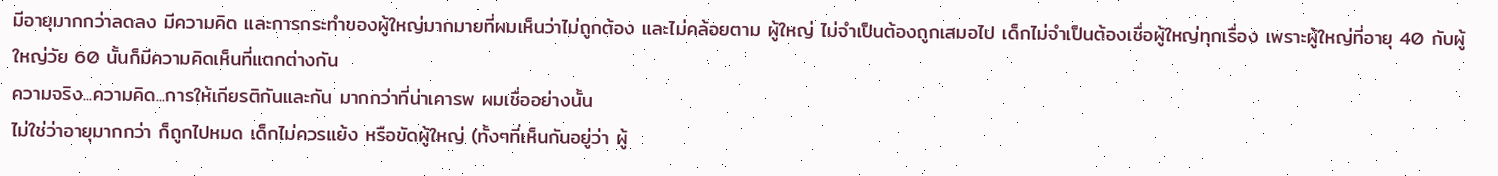มีอายุมากกว่าลดลง มีความคิด และการกระทำของผู้ใหญ่มากมายที่ผมเห็นว่าไม่ถูกต้อง และไม่คล้อยตาม ผู้ใหญ่ ไม่จำเป็นต้องถูกเสมอไป เด็กไม่จำเป็นต้องเชื่อผู้ใหญ่ทุกเรื่อง เพราะผู้ใหญ่ที่อายุ 40 กับผู้ใหญ่วัย 60 นั้นก็มีความคิดเห็นที่แตกต่างกัน
ความจริง...ความคิด...การให้เกียรติกันและกัน มากกว่าที่น่าเคารพ ผมเชื่ออย่างนั้น
ไม่ใช่ว่าอายุมากกว่า ก็ถูกไปหมด เด็กไม่ควรแย้ง หรือขัดผู้ใหญ่ (ทั้งๆที่เห็นกันอยู่ว่า ผู้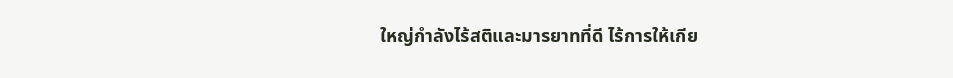ใหญ่กำลังไร้สติและมารยาทที่ดี ไร้การให้เกีย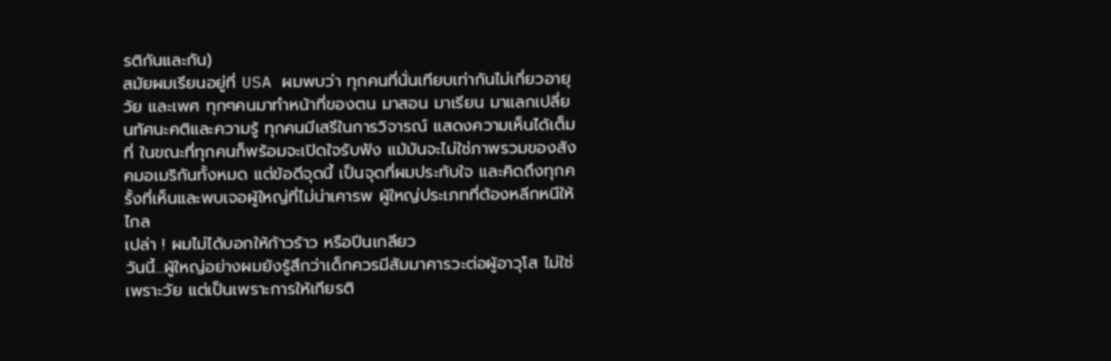รติกันและกัน)
สมัยผมเรียนอยู่ที่ USA ผมพบว่า ทุกคนที่นั่นเทียบเท่ากันไม่เกี่ยวอายุ วัย และเพศ ทุกๆคนมาทำหน้าที่ของตน มาสอน มาเรียน มาแลกเปลี่ยนทัศนะคติและความรู้ ทุกคนมีเสรีในการวิจารณ์ แสดงความเห็นได้เต็มที่ ในขณะที่ทุกคนก็พร้อมจะเปิดใจรับฟัง แม้มันจะไม่ใช่ภาพรวมของสังคมอเมริกันทั้งหมด แต่ข้อดีจุดนี้ เป็นจุดที่ผมประทับใจ และคิดถึงทุกครั้งที่เห็นและพบเจอผู้ใหญ่ที่ไม่น่าเคารพ ผู้ใหญ่ประเภทที่ต้องหลีกหนีให้ไกล
เปล่า ! ผมไม่ได้บอกให้ก้าวร้าว หรือปีนเกลียว
วันนี้...ผู้ใหญ่อย่างผมยังรู้สึกว่าเด็กควรมีสัมมาคารวะต่อผู้อาวุโส ไม่ใช่เพราะวัย แต่เป็นเพราะการให้เกียรติ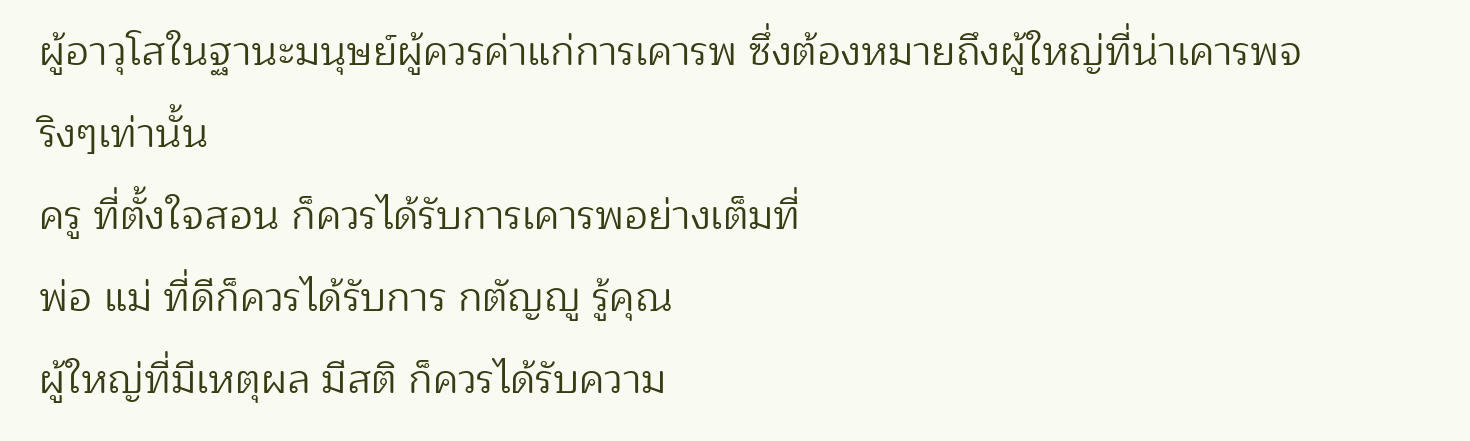ผู้อาวุโสในฐานะมนุษย์ผู้ควรค่าแก่การเคารพ ซึ่งต้องหมายถึงผู้ใหญ่ที่น่าเคารพจริงๆเท่านั้น
ครู ที่ตั้งใจสอน ก็ควรได้รับการเคารพอย่างเต็มที่
พ่อ แม่ ที่ดีก็ควรได้รับการ กตัญญู รู้คุณ
ผู้ใหญ่ที่มีเหตุผล มีสติ ก็ควรได้รับความ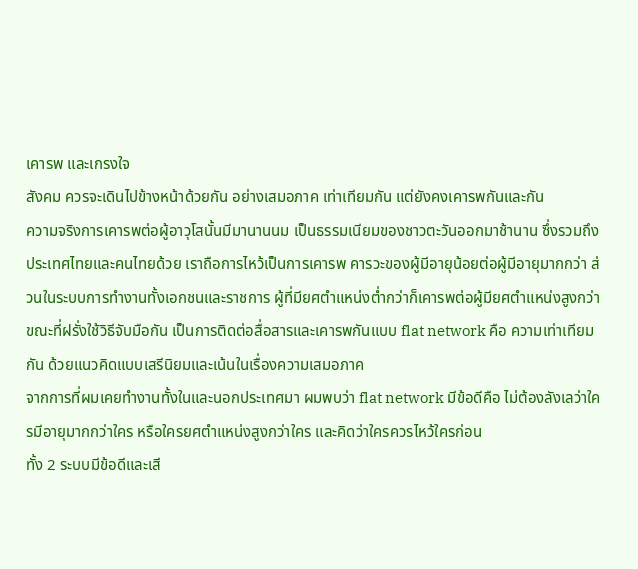เคารพ และเกรงใจ
สังคม ควรจะเดินไปข้างหน้าด้วยกัน อย่างเสมอภาค เท่าเทียมกัน แต่ยังคงเคารพกันและกัน
ความจริงการเคารพต่อผู้อาวุโสนั้นมีมานานนม เป็นธรรมเนียมของชาวตะวันออกมาช้านาน ซึ่งรวมถึงประเทศไทยและคนไทยด้วย เราถือการไหว้เป็นการเคารพ คารวะของผู้มีอายุน้อยต่อผู้มีอายุมากกว่า ส่วนในระบบการทำงานทั้งเอกชนและราชการ ผู้ที่มียศตำแหน่งต่ำกว่าก็เคารพต่อผู้มียศตำแหน่งสูงกว่า
ขณะที่ฝรั่งใช้วิธีจับมือกัน เป็นการติดต่อสื่อสารและเคารพกันแบบ flat network คือ ความเท่าเทียมกัน ด้วยแนวคิดแบบเสรีนิยมและเน้นในเรื่องความเสมอภาค
จากการที่ผมเคยทำงานทั้งในและนอกประเทศมา ผมพบว่า flat network มีข้อดีคือ ไม่ต้องลังเลว่าใครมีอายุมากกว่าใคร หรือใครยศตำแหน่งสูงกว่าใคร และคิดว่าใครควรไหว้ใครก่อน
ทั้ง 2 ระบบมีข้อดีและเสี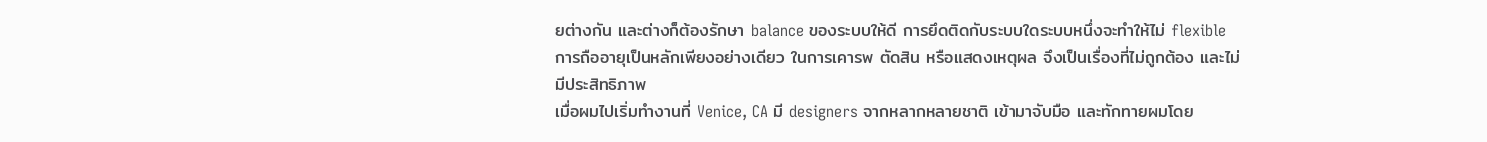ยต่างกัน และต่างก็ต้องรักษา balance ของระบบให้ดี การยึดติดกับระบบใดระบบหนึ่งจะทำให้ไม่ flexible การถืออายุเป็นหลักเพียงอย่างเดียว ในการเคารพ ตัดสิน หรือแสดงเหตุผล จึงเป็นเรื่องที่ไม่ถูกต้อง และไม่มีประสิทธิภาพ
เมื่อผมไปเริ่มทำงานที่ Venice, CA มี designers จากหลากหลายชาติ เข้ามาจับมือ และทักทายผมโดย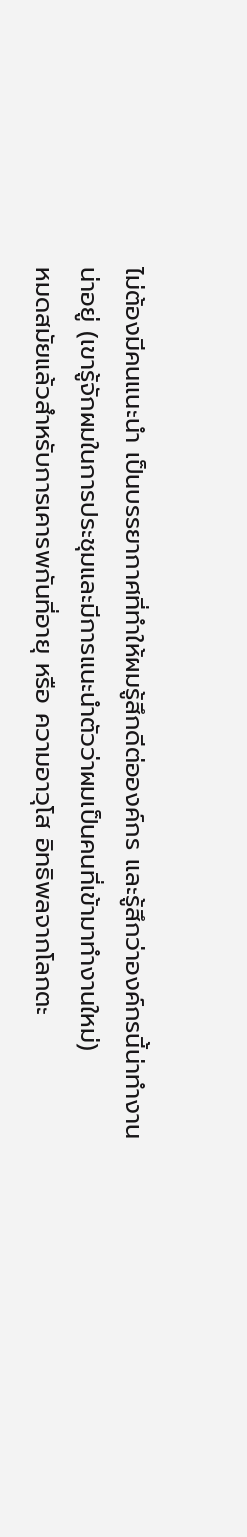ไม่ต้องมีคนแนะนำ เป็นบรรยากาศที่ทำให้ผมรู้สึกดีต่อองค์กร และรู้สึกว่าองค์กรนี้น่าทำงาน น่าอยู่ (เขารู้จักผมในการประชุมและมีการแนะนำตัวว่าผมเป็นคนที่เข้ามาทำงานใหม่)
หมดสมัยแล้วสำหรับการเคารพกันที่อายุ หรือ ความอาวุโส อิทธิพลจากโลกตะ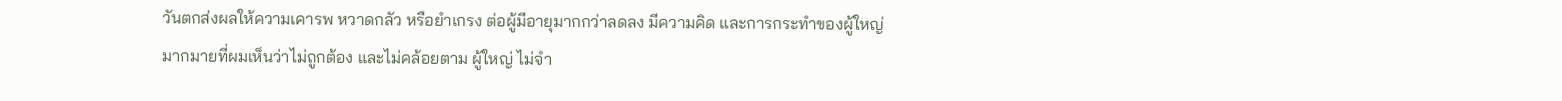วันตกส่งผลให้ความเคารพ หวาดกลัว หรือยำเกรง ต่อผู้มีอายุมากกว่าลดลง มีความคิด และการกระทำของผู้ใหญ่มากมายที่ผมเห็นว่าไม่ถูกต้อง และไม่คล้อยตาม ผู้ใหญ่ ไม่จำ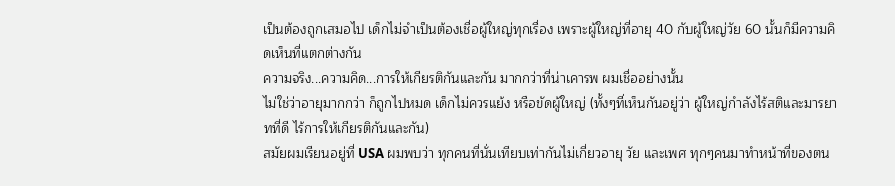เป็นต้องถูกเสมอไป เด็กไม่จำเป็นต้องเชื่อผู้ใหญ่ทุกเรื่อง เพราะผู้ใหญ่ที่อายุ 40 กับผู้ใหญ่วัย 60 นั้นก็มีความคิดเห็นที่แตกต่างกัน
ความจริง...ความคิด...การให้เกียรติกันและกัน มากกว่าที่น่าเคารพ ผมเชื่ออย่างนั้น
ไม่ใช่ว่าอายุมากกว่า ก็ถูกไปหมด เด็กไม่ควรแย้ง หรือขัดผู้ใหญ่ (ทั้งๆที่เห็นกันอยู่ว่า ผู้ใหญ่กำลังไร้สติและมารยาทที่ดี ไร้การให้เกียรติกันและกัน)
สมัยผมเรียนอยู่ที่ USA ผมพบว่า ทุกคนที่นั่นเทียบเท่ากันไม่เกี่ยวอายุ วัย และเพศ ทุกๆคนมาทำหน้าที่ของตน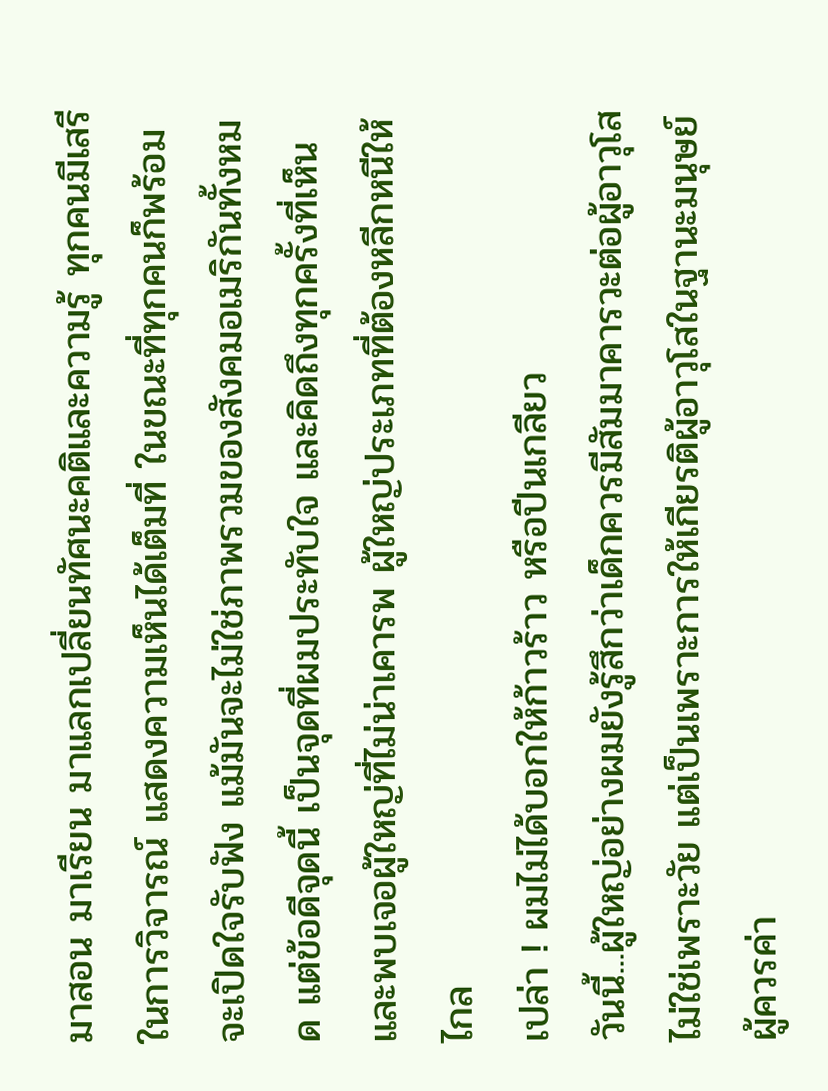มาสอน มาเรียน มาแลกเปลี่ยนทัศนะคติและความรู้ ทุกคนมีเสรีในการวิจารณ์ แสดงความเห็นได้เต็มที่ ในขณะที่ทุกคนก็พร้อมจะเปิดใจรับฟัง แม้มันจะไม่ใช่ภาพรวมของสังคมอเมริกันทั้งหมด แต่ข้อดีจุดนี้ เป็นจุดที่ผมประทับใจ และคิดถึงทุกครั้งที่เห็นและพบเจอผู้ใหญ่ที่ไม่น่าเคารพ ผู้ใหญ่ประเภทที่ต้องหลีกหนีให้ไกล
เปล่า ! ผมไม่ได้บอกให้ก้าวร้าว หรือปีนเกลียว
วันนี้...ผู้ใหญ่อย่างผมยังรู้สึกว่าเด็กควรมีสัมมาคารวะต่อผู้อาวุโส ไม่ใช่เพราะวัย แต่เป็นเพราะการให้เกียรติผู้อาวุโสในฐานะมนุษย์ผู้ควรค่า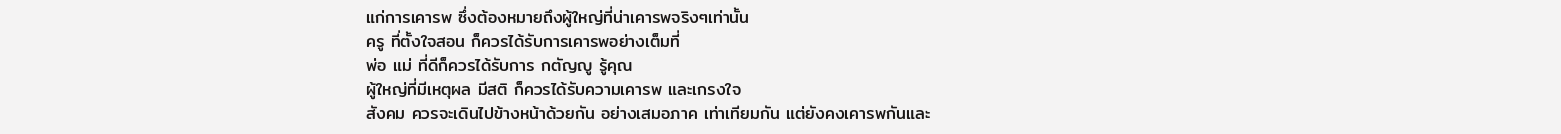แก่การเคารพ ซึ่งต้องหมายถึงผู้ใหญ่ที่น่าเคารพจริงๆเท่านั้น
ครู ที่ตั้งใจสอน ก็ควรได้รับการเคารพอย่างเต็มที่
พ่อ แม่ ที่ดีก็ควรได้รับการ กตัญญู รู้คุณ
ผู้ใหญ่ที่มีเหตุผล มีสติ ก็ควรได้รับความเคารพ และเกรงใจ
สังคม ควรจะเดินไปข้างหน้าด้วยกัน อย่างเสมอภาค เท่าเทียมกัน แต่ยังคงเคารพกันและ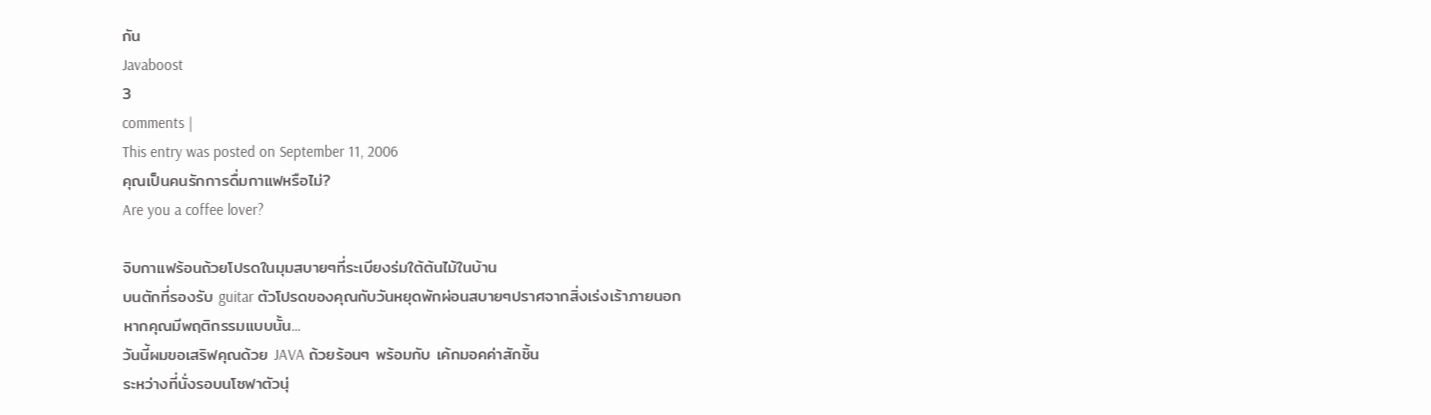กัน
Javaboost
3
comments |
This entry was posted on September 11, 2006
คุณเป็นคนรักการดื่มกาแฟหรือไม่?
Are you a coffee lover?

จิบกาแฟร้อนถ้วยโปรดในมุมสบายๆที่ระเบียงร่มใต้ต้นไม้ในบ้าน
บนตักที่รองรับ guitar ตัวโปรดของคุณกับวันหยุดพักผ่อนสบายๆปราศจากสิ่งเร่งเร้าภายนอก
หากคุณมีพฤติกรรมแบบนั้น...
วันนี้ผมขอเสริฟคุณด้วย JAVA ถ้วยร้อนๆ พร้อมกับ เค้กมอคค่าสักชิ้น
ระหว่างที่นั่งรอบนโซฟาตัวนุ่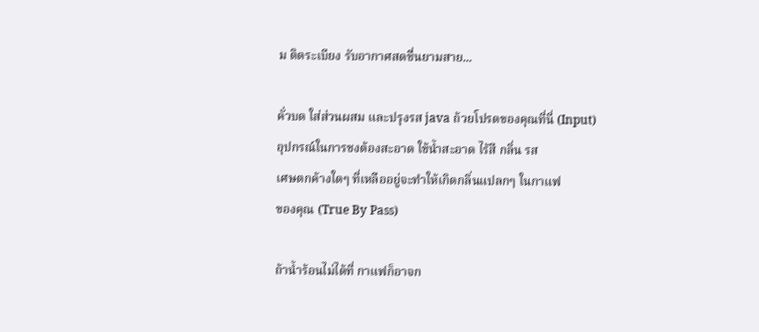ม ติดระเบียง รับอากาศสดชื่นยามสาย...

คั่วบด ใส่ส่วนผสม และปรุงรส java ถ้วยโปรดของคุณที่นี่ (Input)
อุปกรณ์ในการชงต้องสะอาด ใช้น้ำสะอาด ไร้สี กลิ่น รส
เศษตกค้างใดๆ ที่เหลืออยู่จะทำให้เกิดกลิ่นแปลกๆ ในกาแฟ
ของคุณ (True By Pass)

ถ้าน้ำร้อนไม่ได้ที่ กาแฟก็อาจก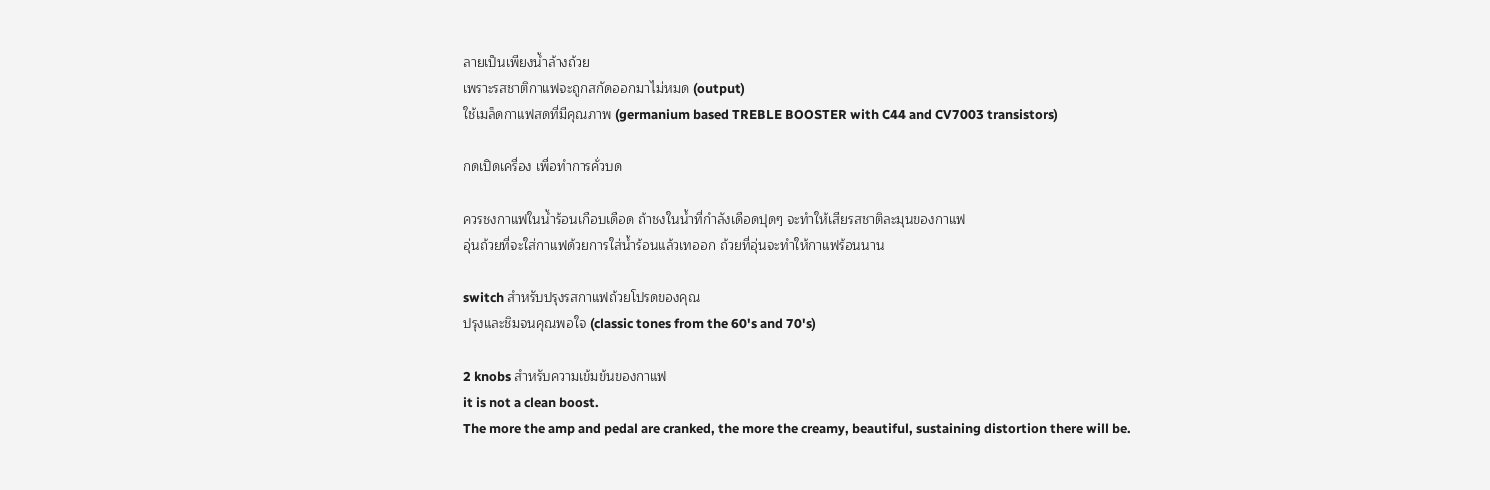ลายเป็นเพียงน้ำล้างถ้วย
เพราะรสชาติกาแฟจะถูกสกัดออกมาไม่หมด (output)
ใช้เมล็ดกาแฟสดที่มีคุณภาพ (germanium based TREBLE BOOSTER with C44 and CV7003 transistors)

กดเปิดเครื่อง เพื่อทำการคั่วบด

ควรชงกาแฟในน้ำร้อนเกือบเดือด ถ้าชงในน้ำที่กำลังเดือดปุดๆ จะทำให้เสียรสชาติละมุนของกาแฟ
อุ่นถ้วยที่จะใส่กาแฟด้วยการใส่น้ำร้อนแล้วเทออก ถ้วยที่อุ่นจะทำให้กาแฟร้อนนาน

switch สำหรับปรุงรสกาแฟถ้วยโปรดของคุณ
ปรุงและชิมจนคุณพอใจ (classic tones from the 60's and 70's)

2 knobs สำหรับความเข้มข้นของกาแฟ
it is not a clean boost.
The more the amp and pedal are cranked, the more the creamy, beautiful, sustaining distortion there will be.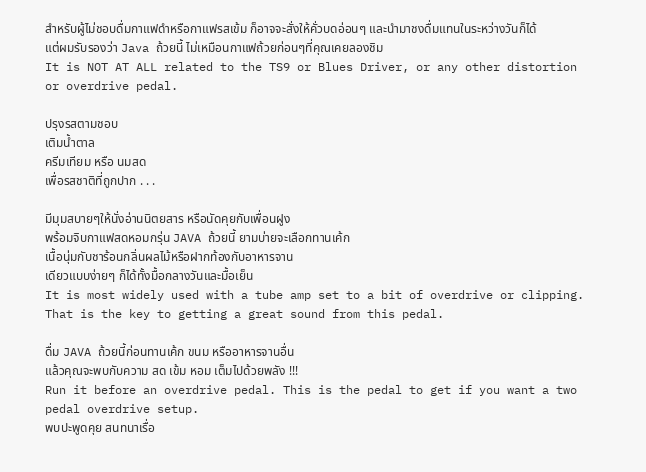สำหรับผู้ไม่ชอบดื่มกาแฟดำหรือกาแฟรสเข้ม ก็อาจจะสั่งให้คั่วบดอ่อนๆ และนำมาชงดื่มแทนในระหว่างวันก็ได้
แต่ผมรับรองว่า Java ถ้วยนี้ ไม่เหมือนกาแฟถ้วยก่อนๆที่คุณเคยลองชิม
It is NOT AT ALL related to the TS9 or Blues Driver, or any other distortion or overdrive pedal.

ปรุงรสตามชอบ
เติมน้ำตาล
ครีมเทียม หรือ นมสด
เพื่อรสชาติที่ถูกปาก . . .

มีมุมสบายๆให้นั่งอ่านนิตยสาร หรือนัดคุยกับเพื่อนฝูง
พร้อมจิบกาแฟสดหอมกรุ่น JAVA ถ้วยนี้ ยามบ่ายจะเลือกทานเค้ก
เนื้อนุ่มกับชาร้อนกลิ่นผลไม้หรือฝากท้องกับอาหารจาน
เดียวแบบง่ายๆ ก็ได้ทั้งมื้อกลางวันและมื้อเย็น
It is most widely used with a tube amp set to a bit of overdrive or clipping. That is the key to getting a great sound from this pedal.

ดื่ม JAVA ถ้วยนี้ก่อนทานเค้ก ขนม หรืออาหารจานอื่น
แล้วคุณจะพบกับความ สด เข้ม หอม เต็มไปด้วยพลัง !!!
Run it before an overdrive pedal. This is the pedal to get if you want a two pedal overdrive setup.
พบปะพูดคุย สนทนาเรื่อ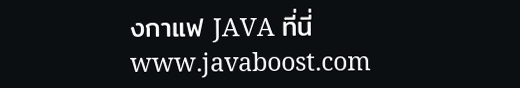งกาแฟ JAVA ที่นี่
www.javaboost.com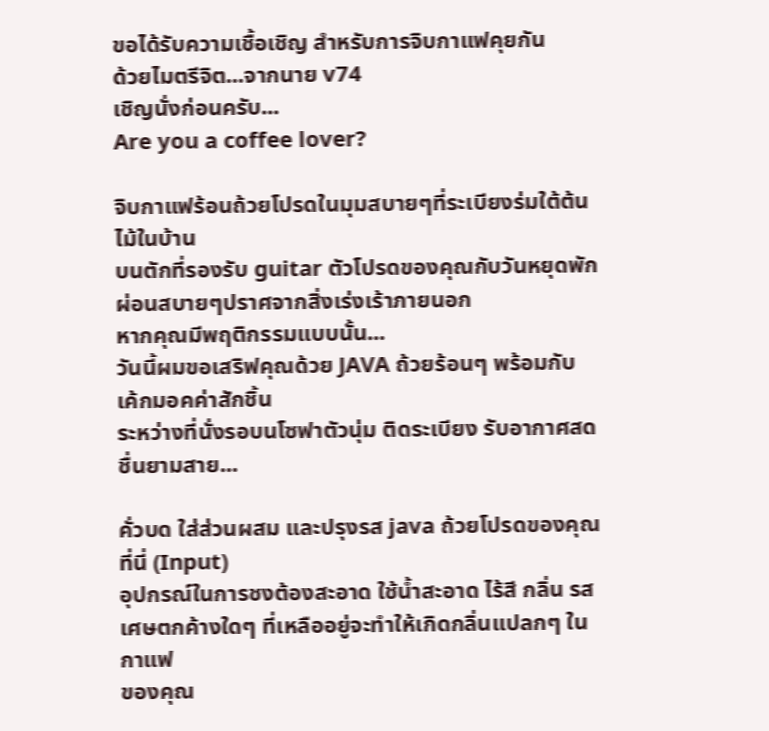ขอได้รับความเชื้อเชิญ สำหรับการจิบกาแฟคุยกัน
ด้วยไมตรีจิต...จากนาย v74
เชิญนั่งก่อนครับ...
Are you a coffee lover?

จิบกาแฟร้อนถ้วยโปรดในมุมสบายๆที่ระเบียงร่มใต้ต้นไม้ในบ้าน
บนตักที่รองรับ guitar ตัวโปรดของคุณกับวันหยุดพักผ่อนสบายๆปราศจากสิ่งเร่งเร้าภายนอก
หากคุณมีพฤติกรรมแบบนั้น...
วันนี้ผมขอเสริฟคุณด้วย JAVA ถ้วยร้อนๆ พร้อมกับ เค้กมอคค่าสักชิ้น
ระหว่างที่นั่งรอบนโซฟาตัวนุ่ม ติดระเบียง รับอากาศสดชื่นยามสาย...

คั่วบด ใส่ส่วนผสม และปรุงรส java ถ้วยโปรดของคุณที่นี่ (Input)
อุปกรณ์ในการชงต้องสะอาด ใช้น้ำสะอาด ไร้สี กลิ่น รส
เศษตกค้างใดๆ ที่เหลืออยู่จะทำให้เกิดกลิ่นแปลกๆ ในกาแฟ
ของคุณ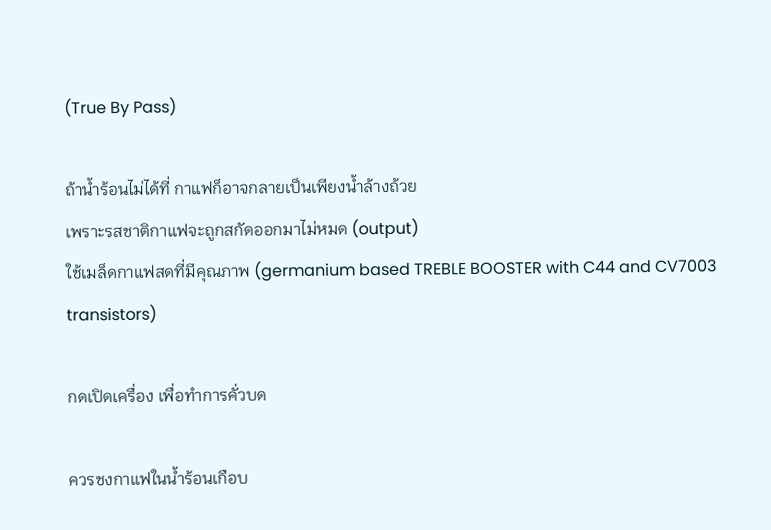(True By Pass)

ถ้าน้ำร้อนไม่ได้ที่ กาแฟก็อาจกลายเป็นเพียงน้ำล้างถ้วย
เพราะรสชาติกาแฟจะถูกสกัดออกมาไม่หมด (output)
ใช้เมล็ดกาแฟสดที่มีคุณภาพ (germanium based TREBLE BOOSTER with C44 and CV7003 transistors)

กดเปิดเครื่อง เพื่อทำการคั่วบด

ควรชงกาแฟในน้ำร้อนเกือบ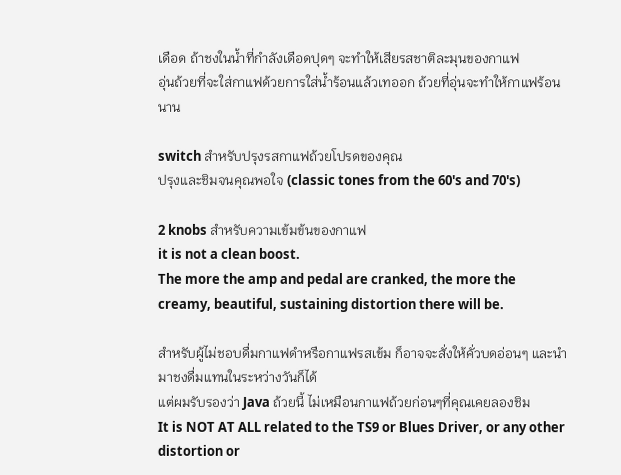เดือด ถ้าชงในน้ำที่กำลังเดือดปุดๆ จะทำให้เสียรสชาติละมุนของกาแฟ
อุ่นถ้วยที่จะใส่กาแฟด้วยการใส่น้ำร้อนแล้วเทออก ถ้วยที่อุ่นจะทำให้กาแฟร้อนนาน

switch สำหรับปรุงรสกาแฟถ้วยโปรดของคุณ
ปรุงและชิมจนคุณพอใจ (classic tones from the 60's and 70's)

2 knobs สำหรับความเข้มข้นของกาแฟ
it is not a clean boost.
The more the amp and pedal are cranked, the more the creamy, beautiful, sustaining distortion there will be.

สำหรับผู้ไม่ชอบดื่มกาแฟดำหรือกาแฟรสเข้ม ก็อาจจะสั่งให้คั่วบดอ่อนๆ และนำมาชงดื่มแทนในระหว่างวันก็ได้
แต่ผมรับรองว่า Java ถ้วยนี้ ไม่เหมือนกาแฟถ้วยก่อนๆที่คุณเคยลองชิม
It is NOT AT ALL related to the TS9 or Blues Driver, or any other distortion or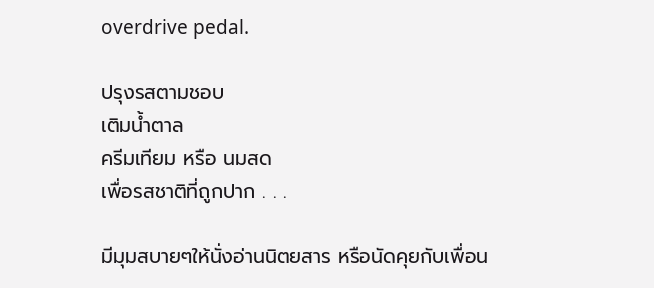overdrive pedal.

ปรุงรสตามชอบ
เติมน้ำตาล
ครีมเทียม หรือ นมสด
เพื่อรสชาติที่ถูกปาก . . .

มีมุมสบายๆให้นั่งอ่านนิตยสาร หรือนัดคุยกับเพื่อน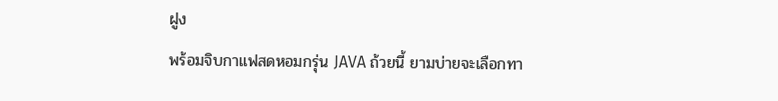ฝูง
พร้อมจิบกาแฟสดหอมกรุ่น JAVA ถ้วยนี้ ยามบ่ายจะเลือกทา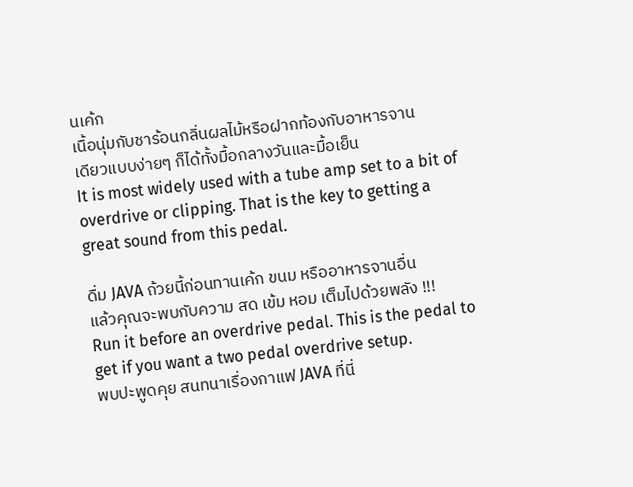นเค้ก
เนื้อนุ่มกับชาร้อนกลิ่นผลไม้หรือฝากท้องกับอาหารจาน
เดียวแบบง่ายๆ ก็ได้ทั้งมื้อกลางวันและมื้อเย็น
It is most widely used with a tube amp set to a bit of overdrive or clipping. That is the key to getting a great sound from this pedal.

ดื่ม JAVA ถ้วยนี้ก่อนทานเค้ก ขนม หรืออาหารจานอื่น
แล้วคุณจะพบกับความ สด เข้ม หอม เต็มไปด้วยพลัง !!!
Run it before an overdrive pedal. This is the pedal to get if you want a two pedal overdrive setup.
พบปะพูดคุย สนทนาเรื่องกาแฟ JAVA ที่นี่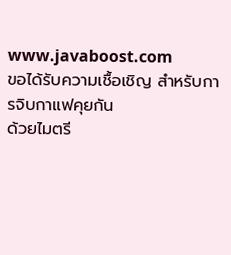www.javaboost.com
ขอได้รับความเชื้อเชิญ สำหรับการจิบกาแฟคุยกัน
ด้วยไมตรี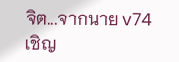จิต...จากนาย v74
เชิญ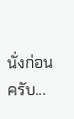นั่งก่อนครับ...